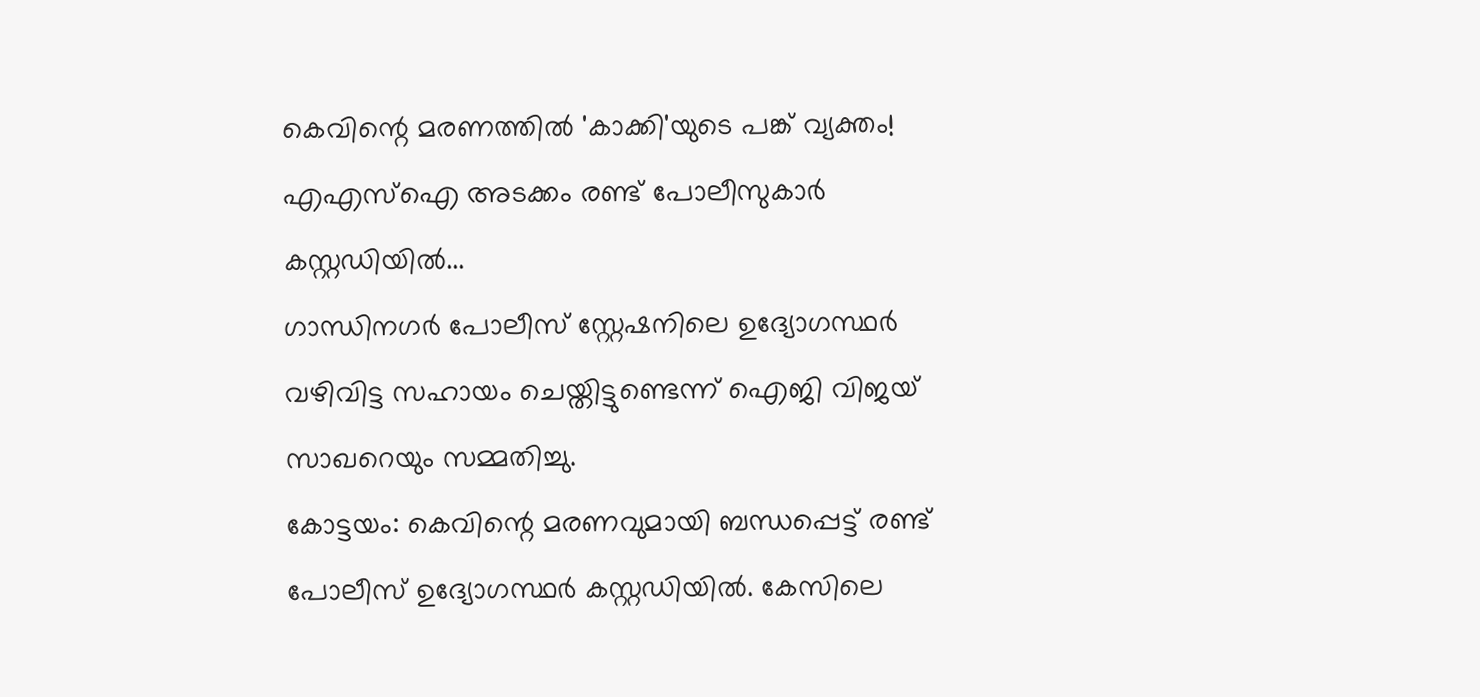കെവിന്റെ മരണത്തിൽ 'കാക്കി'യുടെ പങ്ക് വ്യക്തം! എഎസ്ഐ അടക്കം രണ്ട് പോലീസുകാർ കസ്റ്റഡിയിൽ...
ഗാന്ധിനഗർ പോലീസ് സ്റ്റേഷനിലെ ഉദ്യോഗസ്ഥർ വഴിവിട്ട സഹായം ചെയ്തിട്ടുണ്ടെന്ന് ഐജി വിജയ് സാഖറെയും സമ്മതിച്ചു.
കോട്ടയം: കെവിന്റെ മരണവുമായി ബന്ധപ്പെട്ട് രണ്ട് പോലീസ് ഉദ്യോഗസ്ഥർ കസ്റ്റഡിയിൽ. കേസിലെ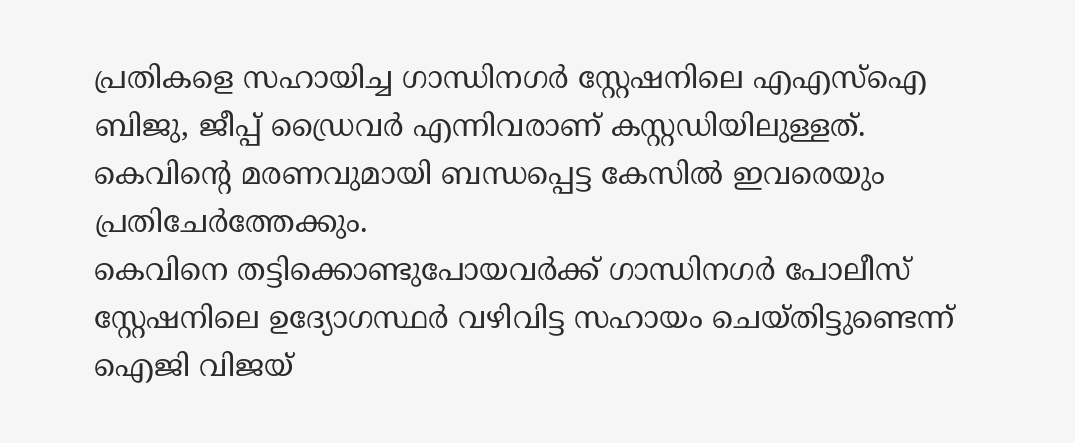പ്രതികളെ സഹായിച്ച ഗാന്ധിനഗർ സ്റ്റേഷനിലെ എഎസ്ഐ ബിജു, ജീപ്പ് ഡ്രൈവർ എന്നിവരാണ് കസ്റ്റഡിയിലുള്ളത്. കെവിന്റെ മരണവുമായി ബന്ധപ്പെട്ട കേസിൽ ഇവരെയും പ്രതിചേർത്തേക്കും.
കെവിനെ തട്ടിക്കൊണ്ടുപോയവർക്ക് ഗാന്ധിനഗർ പോലീസ് സ്റ്റേഷനിലെ ഉദ്യോഗസ്ഥർ വഴിവിട്ട സഹായം ചെയ്തിട്ടുണ്ടെന്ന് ഐജി വിജയ്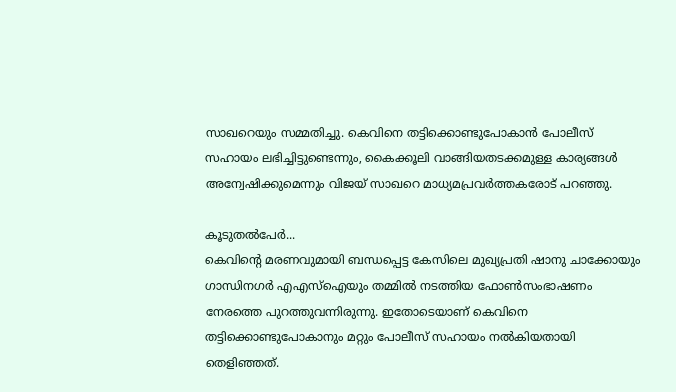സാഖറെയും സമ്മതിച്ചു. കെവിനെ തട്ടിക്കൊണ്ടുപോകാൻ പോലീസ് സഹായം ലഭിച്ചിട്ടുണ്ടെന്നും, കൈക്കൂലി വാങ്ങിയതടക്കമുള്ള കാര്യങ്ങൾ അന്വേഷിക്കുമെന്നും വിജയ് സാഖറെ മാധ്യമപ്രവർത്തകരോട് പറഞ്ഞു.

കൂടുതൽപേർ...
കെവിന്റെ മരണവുമായി ബന്ധപ്പെട്ട കേസിലെ മുഖ്യപ്രതി ഷാനു ചാക്കോയും ഗാന്ധിനഗർ എഎസ്ഐയും തമ്മിൽ നടത്തിയ ഫോൺസംഭാഷണം നേരത്തെ പുറത്തുവന്നിരുന്നു. ഇതോടെയാണ് കെവിനെ തട്ടിക്കൊണ്ടുപോകാനും മറ്റും പോലീസ് സഹായം നൽകിയതായി തെളിഞ്ഞത്.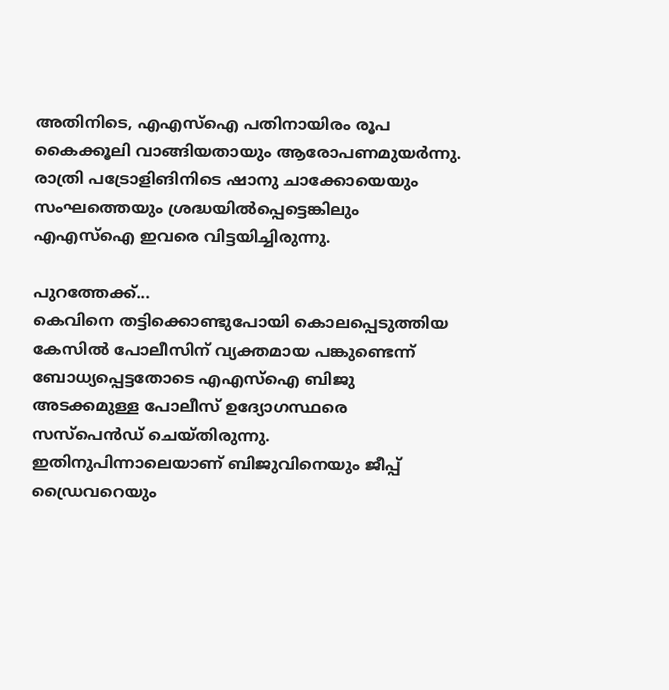അതിനിടെ, എഎസ്ഐ പതിനായിരം രൂപ കൈക്കൂലി വാങ്ങിയതായും ആരോപണമുയർന്നു. രാത്രി പട്രോളിങിനിടെ ഷാനു ചാക്കോയെയും സംഘത്തെയും ശ്രദ്ധയിൽപ്പെട്ടെങ്കിലും എഎസ്ഐ ഇവരെ വിട്ടയിച്ചിരുന്നു.

പുറത്തേക്ക്...
കെവിനെ തട്ടിക്കൊണ്ടുപോയി കൊലപ്പെടുത്തിയ കേസിൽ പോലീസിന് വ്യക്തമായ പങ്കുണ്ടെന്ന് ബോധ്യപ്പെട്ടതോടെ എഎസ്ഐ ബിജു അടക്കമുള്ള പോലീസ് ഉദ്യോഗസ്ഥരെ സസ്പെൻഡ് ചെയ്തിരുന്നു. ഇതിനുപിന്നാലെയാണ് ബിജുവിനെയും ജീപ്പ് ഡ്രൈവറെയും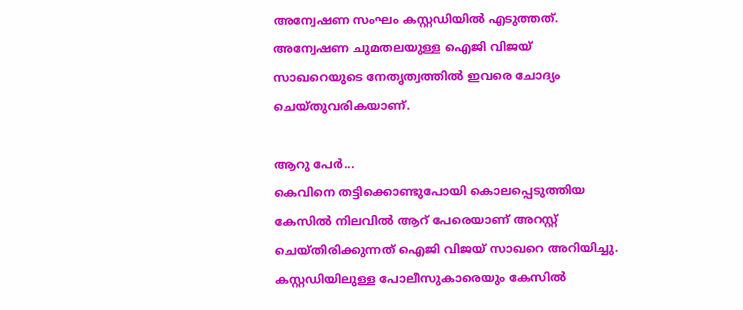അന്വേഷണ സംഘം കസ്റ്റഡിയിൽ എടുത്തത്. അന്വേഷണ ചുമതലയുള്ള ഐജി വിജയ് സാഖറെയുടെ നേതൃത്വത്തിൽ ഇവരെ ചോദ്യം ചെയ്തുവരികയാണ്.

ആറു പേർ...
കെവിനെ തട്ടിക്കൊണ്ടുപോയി കൊലപ്പെടുത്തിയ കേസിൽ നിലവിൽ ആറ് പേരെയാണ് അറസ്റ്റ് ചെയ്തിരിക്കുന്നത് ഐജി വിജയ് സാഖറെ അറിയിച്ചു. കസ്റ്റഡിയിലുള്ള പോലീസുകാരെയും കേസിൽ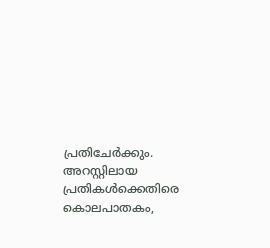പ്രതിചേർക്കും. അറസ്റ്റിലായ പ്രതികൾക്കെതിരെ കൊലപാതകം,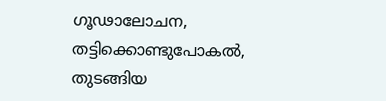ഗൂഢാലോചന, തട്ടിക്കൊണ്ടുപോകൽ, തുടങ്ങിയ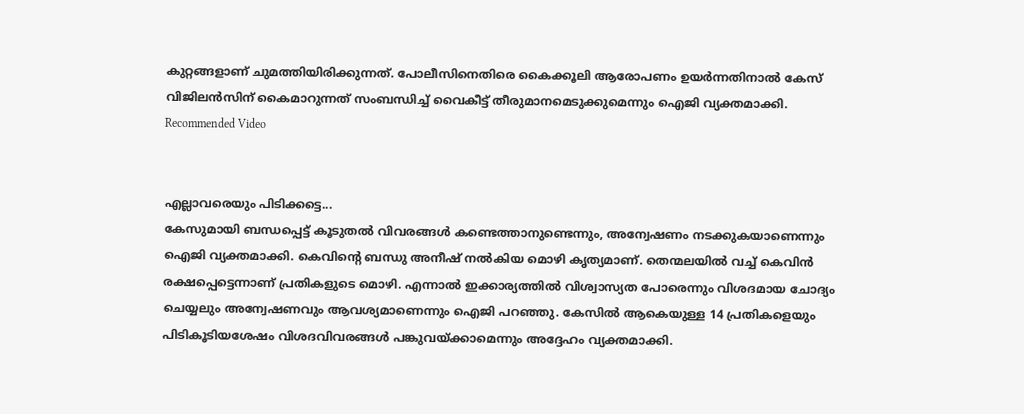കുറ്റങ്ങളാണ് ചുമത്തിയിരിക്കുന്നത്. പോലീസിനെതിരെ കൈക്കൂലി ആരോപണം ഉയർന്നതിനാൽ കേസ് വിജിലൻസിന് കൈമാറുന്നത് സംബന്ധിച്ച് വൈകീട്ട് തീരുമാനമെടുക്കുമെന്നും ഐജി വ്യക്തമാക്കി.
Recommended Video


എല്ലാവരെയും പിടിക്കട്ടെ...
കേസുമായി ബന്ധപ്പെട്ട് കൂടുതൽ വിവരങ്ങൾ കണ്ടെത്താനുണ്ടെന്നും, അന്വേഷണം നടക്കുകയാണെന്നും ഐജി വ്യക്തമാക്കി. കെവിന്റെ ബന്ധു അനീഷ് നൽകിയ മൊഴി കൃത്യമാണ്. തെന്മലയിൽ വച്ച് കെവിൻ രക്ഷപ്പെട്ടെന്നാണ് പ്രതികളുടെ മൊഴി. എന്നാൽ ഇക്കാര്യത്തിൽ വിശ്വാസ്യത പോരെന്നും വിശദമായ ചോദ്യം ചെയ്യലും അന്വേഷണവും ആവശ്യമാണെന്നും ഐജി പറഞ്ഞു. കേസിൽ ആകെയുള്ള 14 പ്രതികളെയും പിടികൂടിയശേഷം വിശദവിവരങ്ങൾ പങ്കുവയ്ക്കാമെന്നും അദ്ദേഹം വ്യക്തമാക്കി.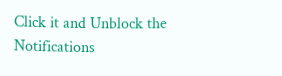Click it and Unblock the Notifications